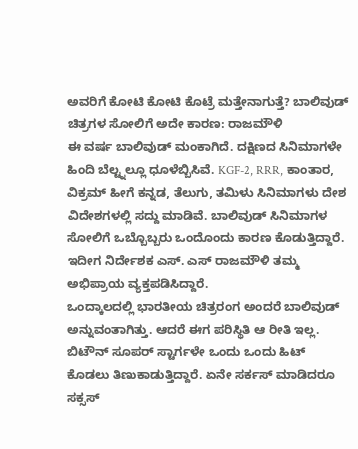ಅವರಿಗೆ ಕೋಟಿ ಕೋಟಿ ಕೊಟ್ರೆ ಮತ್ತೇನಾಗುತ್ತೆ? ಬಾಲಿವುಡ್ ಚಿತ್ರಗಳ ಸೋಲಿಗೆ ಅದೇ ಕಾರಣ: ರಾಜಮೌಳಿ
ಈ ವರ್ಷ ಬಾಲಿವುಡ್ ಮಂಕಾಗಿದೆ. ದಕ್ಷಿಣದ ಸಿನಿಮಾಗಳೇ ಹಿಂದಿ ಬೆಲ್ಟ್ನಲ್ಲೂ ಧೂಳೆಬ್ಬಿಸಿವೆ. KGF-2, RRR, ಕಾಂತಾರ, ವಿಕ್ರಮ್ ಹೀಗೆ ಕನ್ನಡ, ತೆಲುಗು, ತಮಿಳು ಸಿನಿಮಾಗಳು ದೇಶ ವಿದೇಶಗಳಲ್ಲಿ ಸದ್ದು ಮಾಡಿವೆ. ಬಾಲಿವುಡ್ ಸಿನಿಮಾಗಳ ಸೋಲಿಗೆ ಒಬ್ಬೊಬ್ಬರು ಒಂದೊಂದು ಕಾರಣ ಕೊಡುತ್ತಿದ್ದಾರೆ. ಇದೀಗ ನಿರ್ದೇಶಕ ಎಸ್. ಎಸ್ ರಾಜಮೌಳಿ ತಮ್ಮ ಅಭಿಪ್ರಾಯ ವ್ಯಕ್ತಪಡಿಸಿದ್ದಾರೆ.
ಒಂದ್ಕಾಲದಲ್ಲಿ ಭಾರತೀಯ ಚಿತ್ರರಂಗ ಅಂದರೆ ಬಾಲಿವುಡ್ ಅನ್ನುವಂತಾಗಿತ್ತು. ಆದರೆ ಈಗ ಪರಿಸ್ಥಿತಿ ಆ ರೀತಿ ಇಲ್ಲ. ಬಿಟೌನ್ ಸೂಪರ್ ಸ್ಟಾರ್ಗಳೇ ಒಂದು ಒಂದು ಹಿಟ್ ಕೊಡಲು ತಿಣುಕಾಡುತ್ತಿದ್ದಾರೆ. ಏನೇ ಸರ್ಕಸ್ ಮಾಡಿದರೂ ಸಕ್ಸಸ್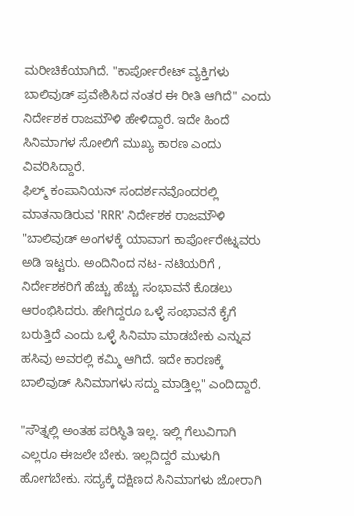ಮರೀಚಿಕೆಯಾಗಿದೆ. "ಕಾರ್ಪೋರೇಟ್ ವ್ಯಕ್ತಿಗಳು ಬಾಲಿವುಡ್ ಪ್ರವೇಶಿಸಿದ ನಂತರ ಈ ರೀತಿ ಆಗಿದೆ" ಎಂದು ನಿರ್ದೇಶಕ ರಾಜಮೌಳಿ ಹೇಳಿದ್ದಾರೆ. ಇದೇ ಹಿಂದೆ ಸಿನಿಮಾಗಳ ಸೋಲಿಗೆ ಮುಖ್ಯ ಕಾರಣ ಎಂದು ವಿವರಿಸಿದ್ದಾರೆ.
ಫಿಲ್ಮ್ ಕಂಪಾನಿಯನ್ ಸಂದರ್ಶನವೊಂದರಲ್ಲಿ ಮಾತನಾಡಿರುವ 'RRR' ನಿರ್ದೇಶಕ ರಾಜಮೌಳಿ "ಬಾಲಿವುಡ್ ಅಂಗಳಕ್ಕೆ ಯಾವಾಗ ಕಾರ್ಪೋರೇಟ್ನವರು ಅಡಿ ಇಟ್ಟರು. ಅಂದಿನಿಂದ ನಟ- ನಟಿಯರಿಗೆ , ನಿರ್ದೇಶಕರಿಗೆ ಹೆಚ್ಚು ಹೆಚ್ಚು ಸಂಭಾವನೆ ಕೊಡಲು ಆರಂಭಿಸಿದರು. ಹೇಗಿದ್ದರೂ ಒಳ್ಳೆ ಸಂಭಾವನೆ ಕೈಗೆ ಬರುತ್ತಿದೆ ಎಂದು ಒಳ್ಳೆ ಸಿನಿಮಾ ಮಾಡಬೇಕು ಎನ್ನುವ ಹಸಿವು ಅವರಲ್ಲಿ ಕಮ್ಮಿ ಆಗಿದೆ. ಇದೇ ಕಾರಣಕ್ಕೆ ಬಾಲಿವುಡ್ ಸಿನಿಮಾಗಳು ಸದ್ದು ಮಾಡ್ತಿಲ್ಲ" ಎಂದಿದ್ದಾರೆ.

"ಸೌತ್ನಲ್ಲಿ ಅಂತಹ ಪರಿಸ್ಥಿತಿ ಇಲ್ಲ. ಇಲ್ಲಿ ಗೆಲುವಿಗಾಗಿ ಎಲ್ಲರೂ ಈಜಲೇ ಬೇಕು. ಇಲ್ಲದಿದ್ದರೆ ಮುಳುಗಿ ಹೋಗಬೇಕು. ಸದ್ಯಕ್ಕೆ ದಕ್ಷಿಣದ ಸಿನಿಮಾಗಳು ಜೋರಾಗಿ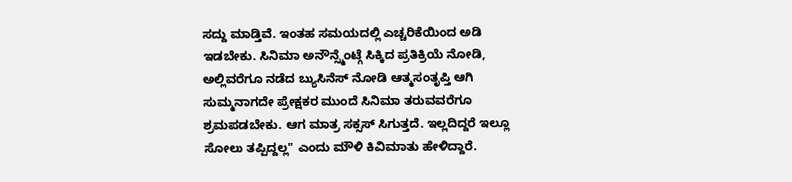ಸದ್ದು ಮಾಡ್ತಿವೆ. ಇಂತಹ ಸಮಯದಲ್ಲಿ ಎಚ್ಚರಿಕೆಯಿಂದ ಅಡಿ ಇಡಬೇಕು. ಸಿನಿಮಾ ಅನೌನ್ಸ್ಮೆಂಟ್ಗೆ ಸಿಕ್ಕಿದ ಪ್ರತಿಕ್ರಿಯೆ ನೋಡಿ, ಅಲ್ಲಿವರೆಗೂ ನಡೆದ ಬ್ಯುಸಿನೆಸ್ ನೋಡಿ ಆತ್ಮಸಂತೃಪ್ತಿ ಆಗಿ ಸುಮ್ಮನಾಗದೇ ಪ್ರೇಕ್ಷಕರ ಮುಂದೆ ಸಿನಿಮಾ ತರುವವರೆಗೂ ಶ್ರಮಪಡಬೇಕು. ಆಗ ಮಾತ್ರ ಸಕ್ಸಸ್ ಸಿಗುತ್ತದೆ. ಇಲ್ಲದಿದ್ದರೆ ಇಲ್ಲೂ ಸೋಲು ತಪ್ಪಿದ್ದಲ್ಲ" ಎಂದು ಮೌಳಿ ಕಿವಿಮಾತು ಹೇಳಿದ್ದಾರೆ.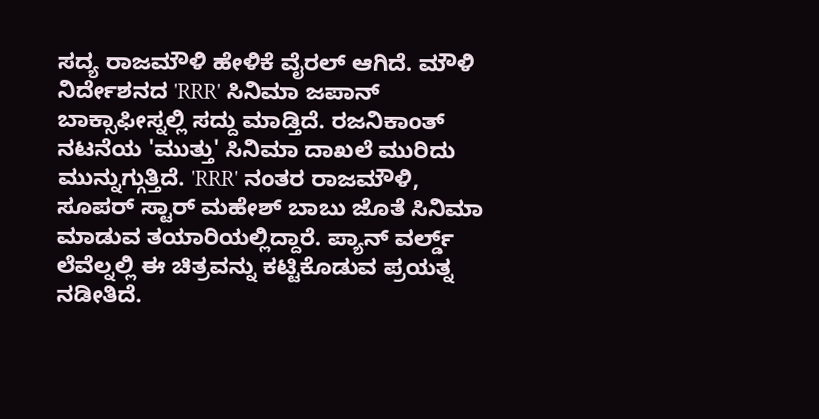ಸದ್ಯ ರಾಜಮೌಳಿ ಹೇಳಿಕೆ ವೈರಲ್ ಆಗಿದೆ. ಮೌಳಿ ನಿರ್ದೇಶನದ 'RRR' ಸಿನಿಮಾ ಜಪಾನ್ ಬಾಕ್ಸಾಫೀಸ್ನಲ್ಲಿ ಸದ್ದು ಮಾಡ್ತಿದೆ. ರಜನಿಕಾಂತ್ ನಟನೆಯ 'ಮುತ್ತು' ಸಿನಿಮಾ ದಾಖಲೆ ಮುರಿದು ಮುನ್ನುಗ್ಗುತ್ತಿದೆ. 'RRR' ನಂತರ ರಾಜಮೌಳಿ, ಸೂಪರ್ ಸ್ಟಾರ್ ಮಹೇಶ್ ಬಾಬು ಜೊತೆ ಸಿನಿಮಾ ಮಾಡುವ ತಯಾರಿಯಲ್ಲಿದ್ದಾರೆ. ಪ್ಯಾನ್ ವರ್ಲ್ಡ್ ಲೆವೆಲ್ನಲ್ಲಿ ಈ ಚಿತ್ರವನ್ನು ಕಟ್ಟಿಕೊಡುವ ಪ್ರಯತ್ನ ನಡೀತಿದೆ.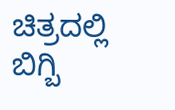ಚಿತ್ರದಲ್ಲಿ ಬಿಗ್ಬಿ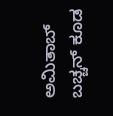ಅಮಿತಾಬ್ ಬಚ್ಚನ್ ಕೂಡ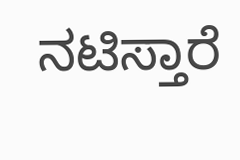ನಟಿಸ್ತಾರೆ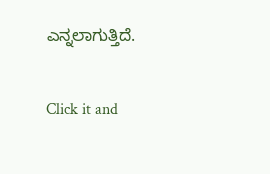ಎನ್ನಲಾಗುತ್ತಿದೆ.


Click it and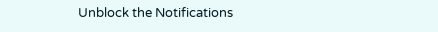Unblock the Notifications